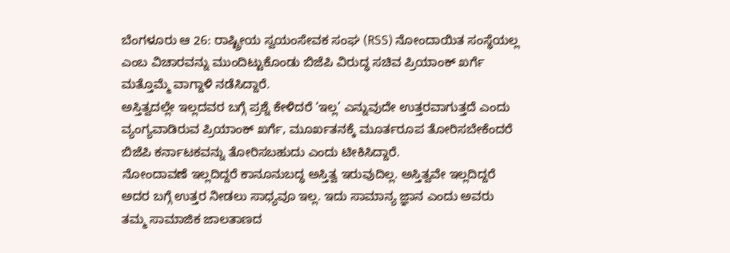ಬೆಂಗಳೂರು ಆ 26: ರಾಷ್ಟ್ರೀಯ ಸ್ವಯಂಸೇವಕ ಸಂಘ (RSS) ನೋಂದಾಯಿತ ಸಂಸ್ಥೆಯಲ್ಲ ಎಂಬ ವಿಚಾರವನ್ನು ಮುಂದಿಟ್ಟುಕೊಂಡು ಬಿಜೆಪಿ ವಿರುದ್ಧ ಸಚಿವ ಪ್ರಿಯಾಂಕ್ ಖರ್ಗೆ ಮತ್ತೊಮ್ಮೆ ವಾಗ್ದಾಳಿ ನಡೆಸಿದ್ದಾರೆ.
ಅಸ್ತಿತ್ವದಲ್ಲೇ ಇಲ್ಲದವರ ಬಗ್ಗೆ ಪ್ರಶ್ನೆ ಕೇಳಿದರೆ ‘ಇಲ್ಲ’ ಎನ್ನುವುದೇ ಉತ್ತರವಾಗುತ್ತದೆ ಎಂದು ವ್ಯಂಗ್ಯವಾಡಿರುವ ಪ್ರಿಯಾಂಕ್ ಖರ್ಗೆ, ಮೂರ್ಖತನಕ್ಕೆ ಮೂರ್ತರೂಪ ತೋರಿಸಬೇಕೆಂದರೆ ಬಿಜೆಪಿ ಕರ್ನಾಟಕವನ್ನು ತೋರಿಸಬಹುದು ಎಂದು ಟೀಕಿಸಿದ್ದಾರೆ.
ನೋಂದಾವಣೆ ಇಲ್ಲದಿದ್ದರೆ ಕಾನೂನುಬದ್ಧ ಅಸ್ತಿತ್ವ ಇರುವುದಿಲ್ಲ. ಅಸ್ತಿತ್ವವೇ ಇಲ್ಲದಿದ್ದರೆ ಅದರ ಬಗ್ಗೆ ಉತ್ತರ ನೀಡಲು ಸಾಧ್ಯವೂ ಇಲ್ಲ. ಇದು ಸಾಮಾನ್ಯ ಜ್ಞಾನ ಎಂದು ಅವರು ತಮ್ಮ ಸಾಮಾಜಿಕ ಜಾಲತಾಣದ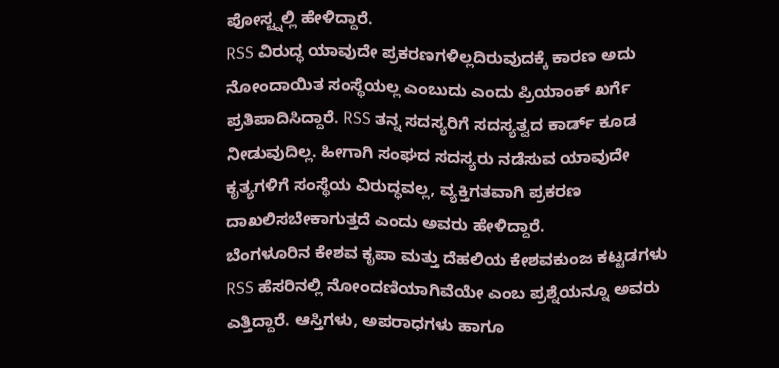ಪೋಸ್ಟ್ನಲ್ಲಿ ಹೇಳಿದ್ದಾರೆ.
RSS ವಿರುದ್ಧ ಯಾವುದೇ ಪ್ರಕರಣಗಳಿಲ್ಲದಿರುವುದಕ್ಕೆ ಕಾರಣ ಅದು ನೋಂದಾಯಿತ ಸಂಸ್ಥೆಯಲ್ಲ ಎಂಬುದು ಎಂದು ಪ್ರಿಯಾಂಕ್ ಖರ್ಗೆ ಪ್ರತಿಪಾದಿಸಿದ್ದಾರೆ. RSS ತನ್ನ ಸದಸ್ಯರಿಗೆ ಸದಸ್ಯತ್ವದ ಕಾರ್ಡ್ ಕೂಡ ನೀಡುವುದಿಲ್ಲ. ಹೀಗಾಗಿ ಸಂಘದ ಸದಸ್ಯರು ನಡೆಸುವ ಯಾವುದೇ ಕೃತ್ಯಗಳಿಗೆ ಸಂಸ್ಥೆಯ ವಿರುದ್ಧವಲ್ಲ, ವ್ಯಕ್ತಿಗತವಾಗಿ ಪ್ರಕರಣ ದಾಖಲಿಸಬೇಕಾಗುತ್ತದೆ ಎಂದು ಅವರು ಹೇಳಿದ್ದಾರೆ.
ಬೆಂಗಳೂರಿನ ಕೇಶವ ಕೃಪಾ ಮತ್ತು ದೆಹಲಿಯ ಕೇಶವಕುಂಜ ಕಟ್ಟಡಗಳು RSS ಹೆಸರಿನಲ್ಲಿ ನೋಂದಣಿಯಾಗಿವೆಯೇ ಎಂಬ ಪ್ರಶ್ನೆಯನ್ನೂ ಅವರು ಎತ್ತಿದ್ದಾರೆ. ಆಸ್ತಿಗಳು, ಅಪರಾಧಗಳು ಹಾಗೂ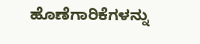ಹೊಣೆಗಾರಿಕೆಗಳನ್ನು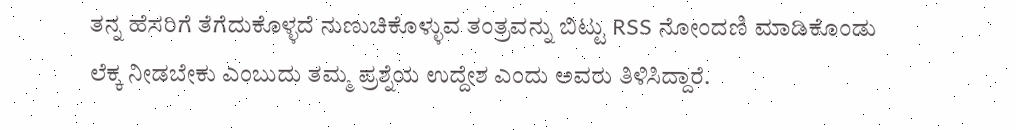ತನ್ನ ಹೆಸರಿಗೆ ತೆಗೆದುಕೊಳ್ಳದೆ ನುಣುಚಿಕೊಳ್ಳುವ ತಂತ್ರವನ್ನು ಬಿಟ್ಟು RSS ನೋಂದಣಿ ಮಾಡಿಕೊಂಡು ಲೆಕ್ಕ ನೀಡಬೇಕು ಎಂಬುದು ತಮ್ಮ ಪ್ರಶ್ನೆಯ ಉದ್ದೇಶ ಎಂದು ಅವರು ತಿಳಿಸಿದ್ದಾರೆ.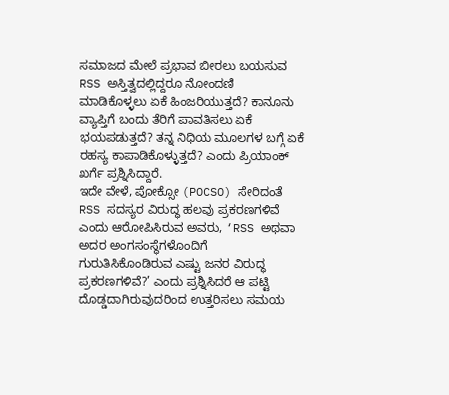ಸಮಾಜದ ಮೇಲೆ ಪ್ರಭಾವ ಬೀರಲು ಬಯಸುವ RSS ಅಸ್ತಿತ್ವದಲ್ಲಿದ್ದರೂ ನೋಂದಣಿ ಮಾಡಿಕೊಳ್ಳಲು ಏಕೆ ಹಿಂಜರಿಯುತ್ತದೆ? ಕಾನೂನು ವ್ಯಾಪ್ತಿಗೆ ಬಂದು ತೆರಿಗೆ ಪಾವತಿಸಲು ಏಕೆ ಭಯಪಡುತ್ತದೆ? ತನ್ನ ನಿಧಿಯ ಮೂಲಗಳ ಬಗ್ಗೆ ಏಕೆ ರಹಸ್ಯ ಕಾಪಾಡಿಕೊಳ್ಳುತ್ತದೆ? ಎಂದು ಪ್ರಿಯಾಂಕ್ ಖರ್ಗೆ ಪ್ರಶ್ನಿಸಿದ್ದಾರೆ.
ಇದೇ ವೇಳೆ, ಪೋಕ್ಸೋ (POCSO) ಸೇರಿದಂತೆ RSS ಸದಸ್ಯರ ವಿರುದ್ಧ ಹಲವು ಪ್ರಕರಣಗಳಿವೆ ಎಂದು ಆರೋಪಿಸಿರುವ ಅವರು, ‘RSS ಅಥವಾ ಅದರ ಅಂಗಸಂಸ್ಥೆಗಳೊಂದಿಗೆ ಗುರುತಿಸಿಕೊಂಡಿರುವ ಎಷ್ಟು ಜನರ ವಿರುದ್ಧ ಪ್ರಕರಣಗಳಿವೆ?’ ಎಂದು ಪ್ರಶ್ನಿಸಿದರೆ ಆ ಪಟ್ಟಿ ದೊಡ್ಡದಾಗಿರುವುದರಿಂದ ಉತ್ತರಿಸಲು ಸಮಯ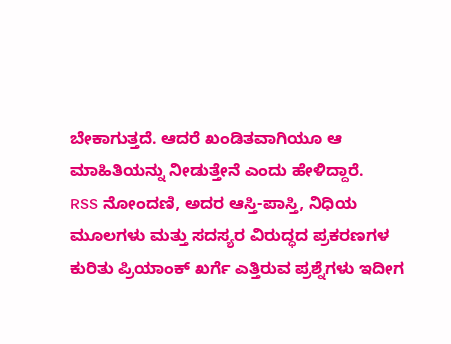ಬೇಕಾಗುತ್ತದೆ. ಆದರೆ ಖಂಡಿತವಾಗಿಯೂ ಆ ಮಾಹಿತಿಯನ್ನು ನೀಡುತ್ತೇನೆ ಎಂದು ಹೇಳಿದ್ದಾರೆ.
RSS ನೋಂದಣಿ, ಅದರ ಆಸ್ತಿ-ಪಾಸ್ತಿ, ನಿಧಿಯ ಮೂಲಗಳು ಮತ್ತು ಸದಸ್ಯರ ವಿರುದ್ಧದ ಪ್ರಕರಣಗಳ ಕುರಿತು ಪ್ರಿಯಾಂಕ್ ಖರ್ಗೆ ಎತ್ತಿರುವ ಪ್ರಶ್ನೆಗಳು ಇದೀಗ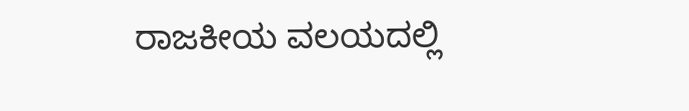ರಾಜಕೀಯ ವಲಯದಲ್ಲಿ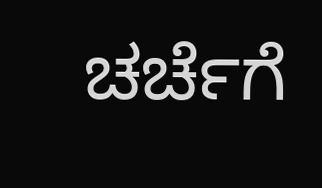ಚರ್ಚೆಗೆ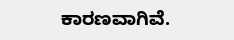ಕಾರಣವಾಗಿವೆ.